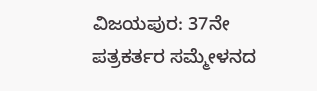ವಿಜಯಪುರ: 37ನೇ ಪತ್ರಕರ್ತರ ಸಮ್ಮೇಳನದ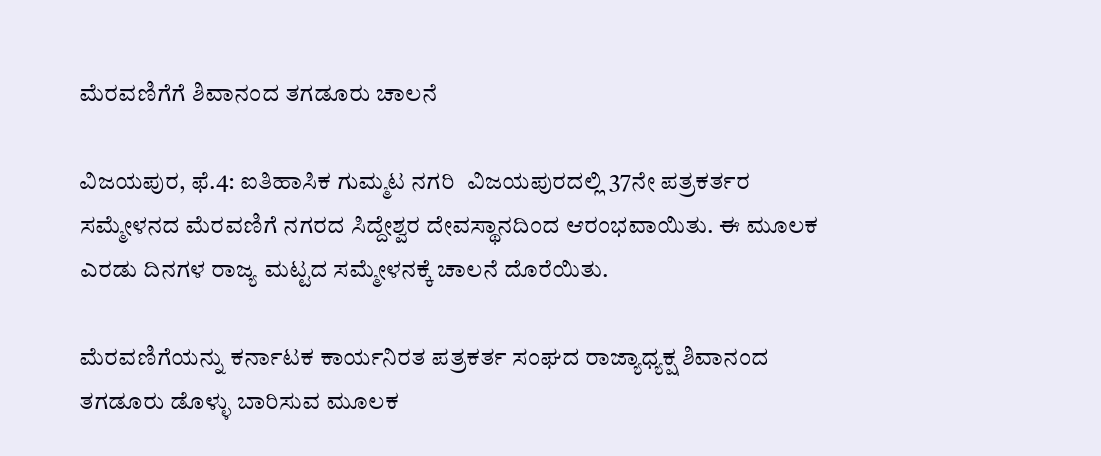ಮೆರವಣಿಗೆಗೆ ಶಿವಾನಂದ ತಗಡೂರು ಚಾಲನೆ

ವಿಜಯಪುರ, ಫೆ.4: ಐತಿಹಾಸಿಕ ಗುಮ್ಮಟ ನಗರಿ  ವಿಜಯಪುರದಲ್ಲಿ 37ನೇ ಪತ್ರಕರ್ತರ ಸಮ್ಮೇಳನದ ಮೆರವಣಿಗೆ ನಗರದ ಸಿದ್ದೇಶ್ವರ ದೇವಸ್ಥಾನದಿಂದ ಆರಂಭವಾಯಿತು. ಈ ಮೂಲಕ ಎರಡು ದಿನಗಳ ರಾಜ್ಯ ಮಟ್ಟದ ಸಮ್ಮೇಳನಕ್ಕೆ ಚಾಲನೆ ದೊರೆಯಿತು.

ಮೆರವಣಿಗೆಯನ್ನು ಕರ್ನಾಟಕ ಕಾರ್ಯನಿರತ ಪತ್ರಕರ್ತ ಸಂಘದ ರಾಜ್ಯಾಧ್ಯಕ್ಷ ಶಿವಾನಂದ ತಗಡೂರು ಡೊಳ್ಳು ಬಾರಿಸುವ ಮೂಲಕ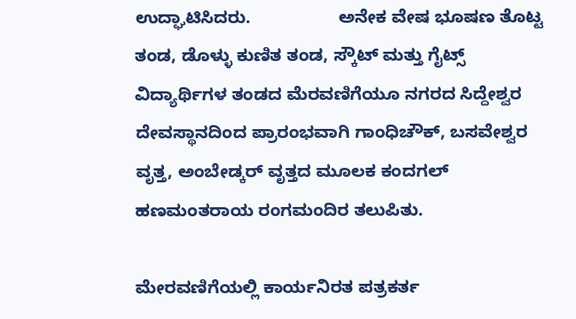ಉದ್ಘಾಟಿಸಿದರು.                  ಅನೇಕ ವೇಷ ಭೂಷಣ ತೊಟ್ಟ ತಂಡ, ಡೊಳ್ಳು ಕುಣಿತ ತಂಡ, ಸ್ಕೌಟ್ ಮತ್ತು ಗೈಟ್ಸ್ ವಿದ್ಯಾರ್ಥಿಗಳ ತಂಡದ ಮೆರವಣಿಗೆಯೂ ನಗರದ ಸಿದ್ದೇಶ್ವರ ದೇವಸ್ಥಾನದಿಂದ ಪ್ರಾರಂಭವಾಗಿ ಗಾಂಧಿಚೌಕ್, ಬಸವೇಶ್ವರ ವೃತ್ತ, ಅಂಬೇಡ್ಕರ್ ವೃತ್ತದ ಮೂಲಕ ಕಂದಗಲ್ ಹಣಮಂತರಾಯ ರಂಗಮಂದಿರ ತಲುಪಿತು.

ಮೇರವಣಿಗೆಯಲ್ಲಿ ಕಾರ್ಯನಿರತ ಪತ್ರಕರ್ತ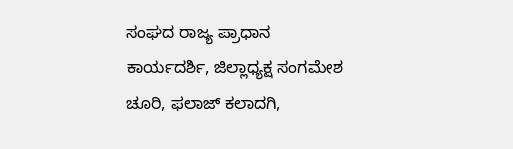ಸಂಘದ ರಾಜ್ಯ ಪ್ರಾಧಾನ ಕಾರ್ಯದರ್ಶಿ, ಜಿಲ್ಲಾಧ್ಯಕ್ಷ ಸಂಗಮೇಶ ಚೂರಿ, ಫಲಾಜ್ ಕಲಾದಗಿ,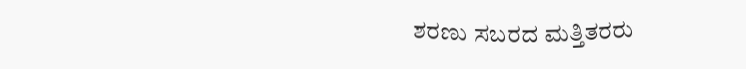ಶರಣು ಸಬರದ ಮತ್ತಿತರರು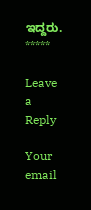ಇದ್ದರು.
*****

Leave a Reply

Your email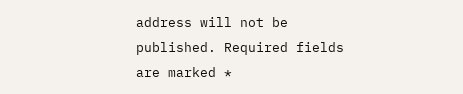address will not be published. Required fields are marked *